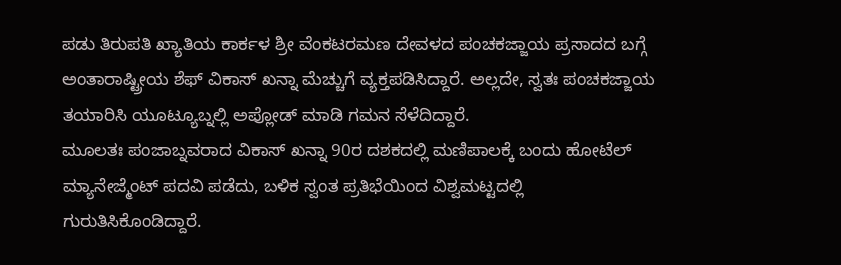ಪಡು ತಿರುಪತಿ ಖ್ಯಾತಿಯ ಕಾರ್ಕಳ ಶ್ರೀ ವೆಂಕಟರಮಣ ದೇವಳದ ಪಂಚಕಜ್ಜಾಯ ಪ್ರಸಾದದ ಬಗ್ಗೆ ಅಂತಾರಾಷ್ಟ್ರೀಯ ಶೆಫ್ ವಿಕಾಸ್ ಖನ್ನಾ ಮೆಚ್ಚುಗೆ ವ್ಯಕ್ತಪಡಿಸಿದ್ದಾರೆ. ಅಲ್ಲದೇ, ಸ್ವತಃ ಪಂಚಕಜ್ಜಾಯ ತಯಾರಿಸಿ ಯೂಟ್ಯೂಬ್ನಲ್ಲಿ ಅಪ್ಲೋಡ್ ಮಾಡಿ ಗಮನ ಸೆಳೆದಿದ್ದಾರೆ.
ಮೂಲತಃ ಪಂಜಾಬ್ನವರಾದ ವಿಕಾಸ್ ಖನ್ನಾ 90ರ ದಶಕದಲ್ಲಿ ಮಣಿಪಾಲಕ್ಕೆ ಬಂದು ಹೋಟೆಲ್ ಮ್ಯಾನೇಜ್ಮೆಂಟ್ ಪದವಿ ಪಡೆದು, ಬಳಿಕ ಸ್ವಂತ ಪ್ರತಿಭೆಯಿಂದ ವಿಶ್ವಮಟ್ಟದಲ್ಲಿ ಗುರುತಿಸಿಕೊಂಡಿದ್ದಾರೆ.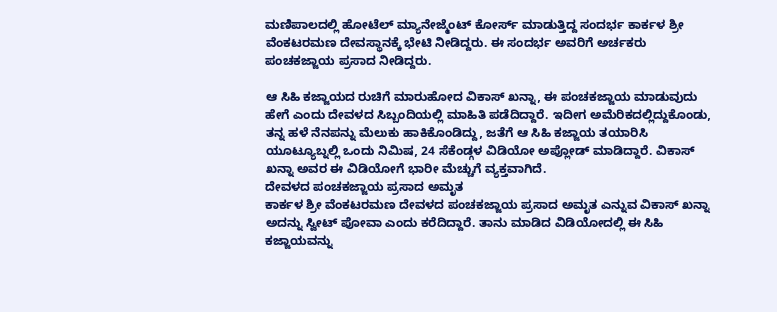ಮಣಿಪಾಲದಲ್ಲಿ ಹೋಟೆಲ್ ಮ್ಯಾನೇಜ್ಮೆಂಟ್ ಕೋರ್ಸ್ ಮಾಡುತ್ತಿದ್ದ ಸಂದರ್ಭ ಕಾರ್ಕಳ ಶ್ರೀ ವೆಂಕಟರಮಣ ದೇವಸ್ಥಾನಕ್ಕೆ ಭೇಟಿ ನೀಡಿದ್ದರು. ಈ ಸಂದರ್ಭ ಅವರಿಗೆ ಅರ್ಚಕರು ಪಂಚಕಜ್ಜಾಯ ಪ್ರಸಾದ ನೀಡಿದ್ದರು.

ಆ ಸಿಹಿ ಕಜ್ಜಾಯದ ರುಚಿಗೆ ಮಾರುಹೋದ ವಿಕಾಸ್ ಖನ್ನಾ, ಈ ಪಂಚಕಜ್ಜಾಯ ಮಾಡುವುದು ಹೇಗೆ ಎಂದು ದೇವಳದ ಸಿಬ್ಬಂದಿಯಲ್ಲಿ ಮಾಹಿತಿ ಪಡೆದಿದ್ದಾರೆ. ಇದೀಗ ಅಮೆರಿಕದಲ್ಲಿದ್ದುಕೊಂಡು, ತನ್ನ ಹಳೆ ನೆನಪನ್ನು ಮೆಲುಕು ಹಾಕಿಕೊಂಡಿದ್ದು, ಜತೆಗೆ ಆ ಸಿಹಿ ಕಜ್ಜಾಯ ತಯಾರಿಸಿ ಯೂಟ್ಯೂಬ್ನಲ್ಲಿ ಒಂದು ನಿಮಿಷ, 24 ಸೆಕೆಂಡ್ಗಳ ವಿಡಿಯೋ ಅಪ್ಲೋಡ್ ಮಾಡಿದ್ದಾರೆ. ವಿಕಾಸ್ ಖನ್ನಾ ಅವರ ಈ ವಿಡಿಯೋಗೆ ಭಾರೀ ಮೆಚ್ಚುಗೆ ವ್ಯಕ್ತವಾಗಿದೆ.
ದೇವಳದ ಪಂಚಕಜ್ಜಾಯ ಪ್ರಸಾದ ಅಮೃತ
ಕಾರ್ಕಳ ಶ್ರೀ ವೆಂಕಟರಮಣ ದೇವಳದ ಪಂಚಕಜ್ಜಾಯ ಪ್ರಸಾದ ಅಮೃತ ಎನ್ನುವ ವಿಕಾಸ್ ಖನ್ನಾ ಅದನ್ನು ಸ್ವೀಟ್ ಪೋವಾ ಎಂದು ಕರೆದಿದ್ದಾರೆ. ತಾನು ಮಾಡಿದ ವಿಡಿಯೋದಲ್ಲಿ ಈ ಸಿಹಿ ಕಜ್ಜಾಯವನ್ನು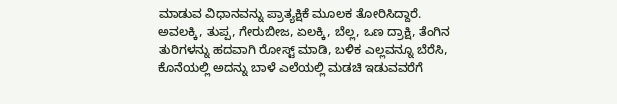ಮಾಡುವ ವಿಧಾನವನ್ನು ಪ್ರಾತ್ಯಕ್ಷಿಕೆ ಮೂಲಕ ತೋರಿಸಿದ್ದಾರೆ. ಅವಲಕ್ಕಿ, ತುಪ್ಪ, ಗೇರುಬೀಜ, ಏಲಕ್ಕಿ, ಬೆಲ್ಲ, ಒಣ ದ್ರಾಕ್ಷಿ, ತೆಂಗಿನ ತುರಿಗಳನ್ನು ಹದವಾಗಿ ರೋಸ್ಟ್ ಮಾಡಿ, ಬಳಿಕ ಎಲ್ಲವನ್ನೂ ಬೆರೆಸಿ, ಕೊನೆಯಲ್ಲಿ ಅದನ್ನು ಬಾಳೆ ಎಲೆಯಲ್ಲಿ ಮಡಚಿ ಇಡುವವರೆಗೆ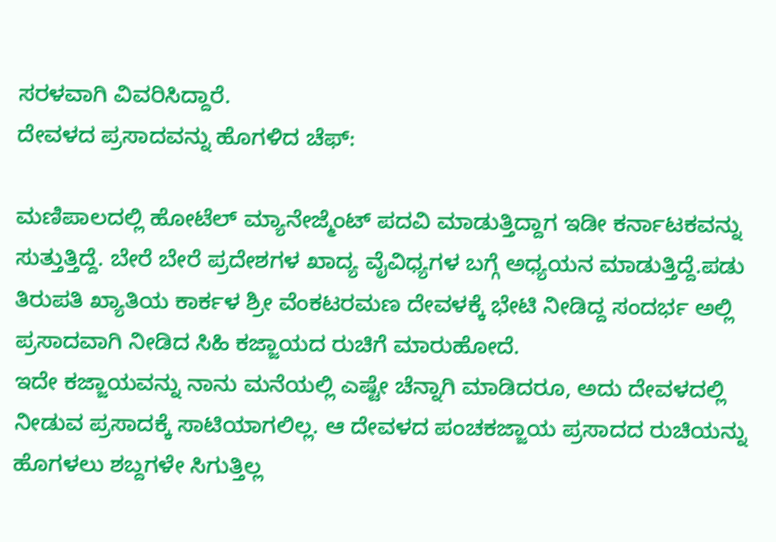ಸರಳವಾಗಿ ವಿವರಿಸಿದ್ದಾರೆ.
ದೇವಳದ ಪ್ರಸಾದವನ್ನು ಹೊಗಳಿದ ಚೆಫ್:

ಮಣಿಪಾಲದಲ್ಲಿ ಹೋಟೆಲ್ ಮ್ಯಾನೇಜ್ಮೆಂಟ್ ಪದವಿ ಮಾಡುತ್ತಿದ್ದಾಗ ಇಡೀ ಕರ್ನಾಟಕವನ್ನು ಸುತ್ತುತ್ತಿದ್ದೆ. ಬೇರೆ ಬೇರೆ ಪ್ರದೇಶಗಳ ಖಾದ್ಯ ವೈವಿಧ್ಯಗಳ ಬಗ್ಗೆ ಅಧ್ಯಯನ ಮಾಡುತ್ತಿದ್ದೆ.ಪಡು ತಿರುಪತಿ ಖ್ಯಾತಿಯ ಕಾರ್ಕಳ ಶ್ರೀ ವೆಂಕಟರಮಣ ದೇವಳಕ್ಕೆ ಭೇಟಿ ನೀಡಿದ್ದ ಸಂದರ್ಭ ಅಲ್ಲಿ ಪ್ರಸಾದವಾಗಿ ನೀಡಿದ ಸಿಹಿ ಕಜ್ಜಾಯದ ರುಚಿಗೆ ಮಾರುಹೋದೆ.
ಇದೇ ಕಜ್ಜಾಯವನ್ನು ನಾನು ಮನೆಯಲ್ಲಿ ಎಷ್ಟೇ ಚೆನ್ನಾಗಿ ಮಾಡಿದರೂ, ಅದು ದೇವಳದಲ್ಲಿ ನೀಡುವ ಪ್ರಸಾದಕ್ಕೆ ಸಾಟಿಯಾಗಲಿಲ್ಲ. ಆ ದೇವಳದ ಪಂಚಕಜ್ಜಾಯ ಪ್ರಸಾದದ ರುಚಿಯನ್ನು ಹೊಗಳಲು ಶಬ್ದಗಳೇ ಸಿಗುತ್ತಿಲ್ಲ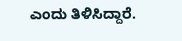ಎಂದು ತಿಳಿಸಿದ್ದಾರೆ.